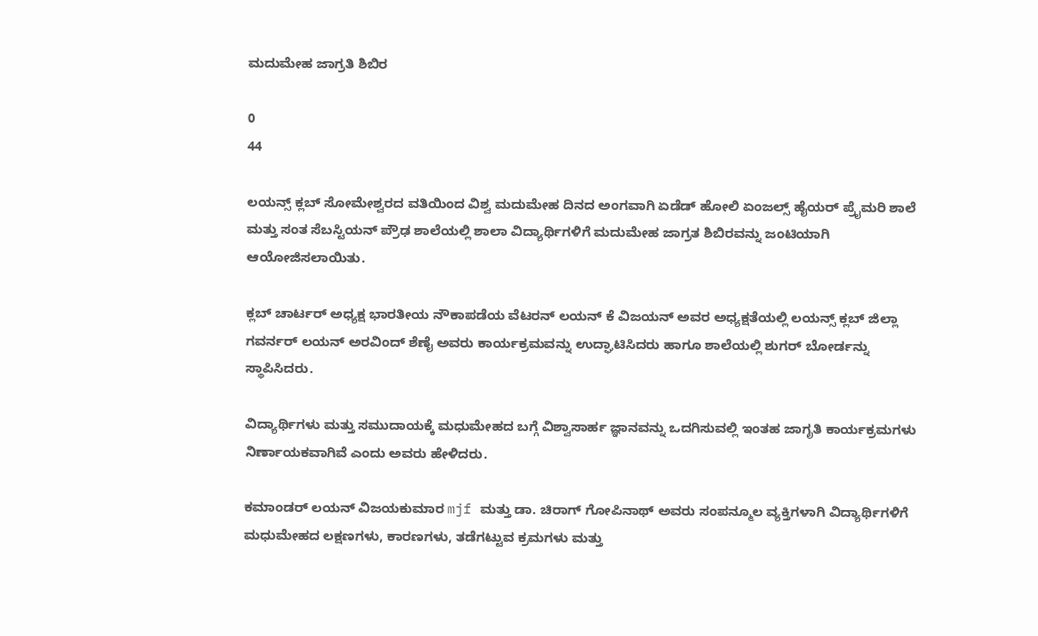ಮದುಮೇಹ ಜಾಗ್ರತಿ ಶಿಬಿರ

0
44

ಲಯನ್ಸ್ ಕ್ಲಬ್ ಸೋಮೇಶ್ವರದ ವತಿಯಿಂದ ವಿಶ್ವ ಮದುಮೇಹ ದಿನದ ಅಂಗವಾಗಿ ಏಡೆಡ್ ಹೋಲಿ ಏಂಜಲ್ಸ್ ಹೈಯರ್ ಪ್ರೈಮರಿ ಶಾಲೆ ಮತ್ತು ಸಂತ ಸೆಬಸ್ಟಿಯನ್ ಪ್ರೌಢ ಶಾಲೆಯಲ್ಲಿ ಶಾಲಾ ವಿದ್ಯಾರ್ಥಿಗಳಿಗೆ ಮದುಮೇಹ ಜಾಗ್ರತ ಶಿಬಿರವನ್ನು ಜಂಟಿಯಾಗಿ ಆಯೋಜಿಸಲಾಯಿತು.

ಕ್ಲಬ್ ಚಾರ್ಟರ್ ಅಧ್ಯಕ್ಷ ಭಾರತೀಯ ನೌಕಾಪಡೆಯ ವೆಟರನ್ ಲಯನ್ ಕೆ ವಿಜಯನ್ ಅವರ ಅಧ್ಯಕ್ಷತೆಯಲ್ಲಿ ಲಯನ್ಸ್ ಕ್ಲಬ್ ಜಿಲ್ಲಾ ಗವರ್ನರ್ ಲಯನ್ ಅರವಿಂದ್ ಶೆಣೈ ಅವರು ಕಾರ್ಯಕ್ರಮವನ್ನು ಉದ್ಘಾಟಿಸಿದರು ಹಾಗೂ ಶಾಲೆಯಲ್ಲಿ ಶುಗರ್ ಬೋರ್ಡನ್ನು ಸ್ಥಾಪಿಸಿದರು.

ವಿದ್ಯಾರ್ಥಿಗಳು ಮತ್ತು ಸಮುದಾಯಕ್ಕೆ ಮಧುಮೇಹದ ಬಗ್ಗೆ ವಿಶ್ವಾಸಾರ್ಹ ಜ್ಞಾನವನ್ನು ಒದಗಿಸುವಲ್ಲಿ ಇಂತಹ ಜಾಗೃತಿ ಕಾರ್ಯಕ್ರಮಗಳು ನಿರ್ಣಾಯಕವಾಗಿವೆ ಎಂದು ಅವರು ಹೇಳಿದರು.

ಕಮಾಂಡರ್ ಲಯನ್ ವಿಜಯಕುಮಾರ mjf ಮತ್ತು ಡಾ. ಚಿರಾಗ್ ಗೋಪಿನಾಥ್ ಅವರು ಸಂಪನ್ಮೂಲ ವ್ಯಕ್ತಿಗಳಾಗಿ ವಿದ್ಯಾರ್ಥಿಗಳಿಗೆ ಮಧುಮೇಹದ ಲಕ್ಷಣಗಳು, ಕಾರಣಗಳು, ತಡೆಗಟ್ಟುವ ಕ್ರಮಗಳು ಮತ್ತು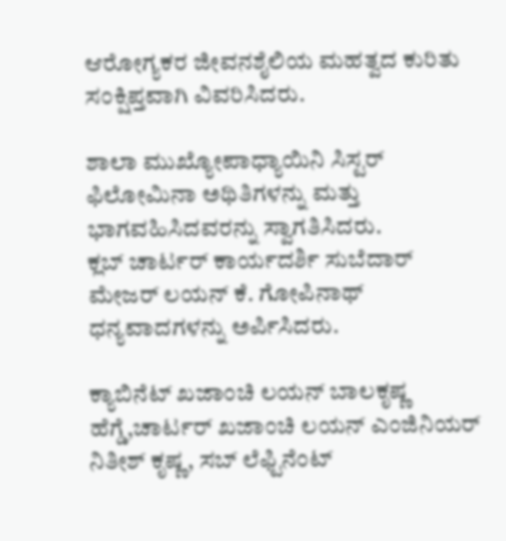ಆರೋಗ್ಯಕರ ಜೀವನಶೈಲಿಯ ಮಹತ್ವದ ಕುರಿತು ಸಂಕ್ಷಿಪ್ತವಾಗಿ ವಿವರಿಸಿದರು.

ಶಾಲಾ ಮುಖ್ಯೋಪಾಧ್ಯಾಯಿನಿ ಸಿಸ್ಟರ್ ಫಿಲೋಮಿನಾ ಅಥಿತಿಗಳನ್ನು ಮತ್ತು ಭಾಗವಹಿಸಿದವರನ್ನು ಸ್ವಾಗತಿಸಿದರು.
ಕ್ಲಬ್ ಚಾರ್ಟರ್ ಕಾರ್ಯದರ್ಶಿ ಸುಬೆದಾರ್ ಮೇಜರ್ ಲಯನ್ ಕೆ. ಗೋಪಿನಾಥ್ ಧನ್ಯವಾದಗಳನ್ನು ಅರ್ಪಿಸಿದರು.

ಕ್ಯಾಬಿನೆಟ್ ಖಜಾಂಚಿ ಲಯನ್ ಬಾಲಕೃಷ್ಣ ಹೆಗ್ಡೆ,ಚಾರ್ಟರ್ ಖಜಾಂಚಿ ಲಯನ್ ಎಂಜಿನಿಯರ್ ನಿತೀಶ್ ಕೃಷ್ಣ, ಸಬ್ ಲೆಫ್ಟಿನೆಂಟ್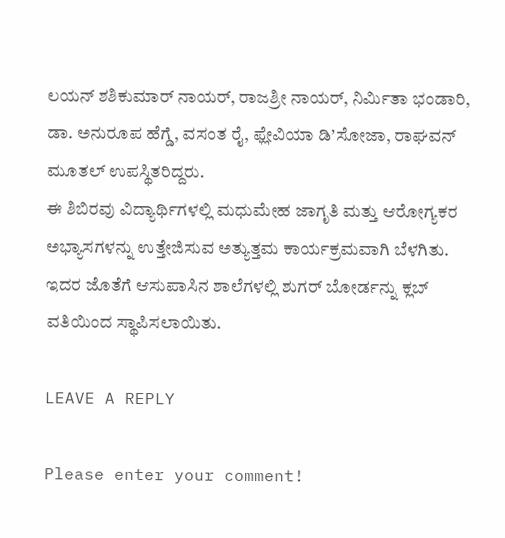ಲಯನ್ ಶಶಿಕುಮಾರ್ ನಾಯರ್, ರಾಜಶ್ರೀ ನಾಯರ್, ನಿರ್ಮಿತಾ ಭಂಡಾರಿ, ಡಾ. ಅನುರೂಪ ಹೆಗ್ಡೆ, ವಸಂತ ರೈ, ಫ್ಲೇವಿಯಾ ಡಿ’ಸೋಜಾ, ರಾಘವನ್ ಮೂತಲ್ ಉಪಸ್ಥಿತರಿದ್ದರು.
ಈ ಶಿಬಿರವು ವಿದ್ಯಾರ್ಥಿಗಳಲ್ಲಿ ಮಧುಮೇಹ ಜಾಗೃತಿ ಮತ್ತು ಆರೋಗ್ಯಕರ ಅಭ್ಯಾಸಗಳನ್ನು ಉತ್ತೇಜಿಸುವ ಅತ್ಯುತ್ತಮ ಕಾರ್ಯಕ್ರಮವಾಗಿ ಬೆಳಗಿತು.
ಇದರ ಜೊತೆಗೆ ಆಸುಪಾಸಿನ ಶಾಲೆಗಳಲ್ಲಿ ಶುಗರ್ ಬೋರ್ಡನ್ನು ಕ್ಲಬ್ ವತಿಯಿಂದ ಸ್ಥಾಪಿಸಲಾಯಿತು.

LEAVE A REPLY

Please enter your comment!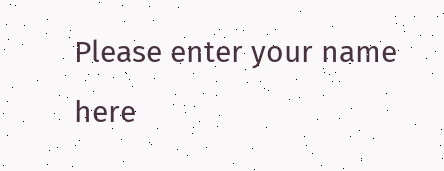Please enter your name here